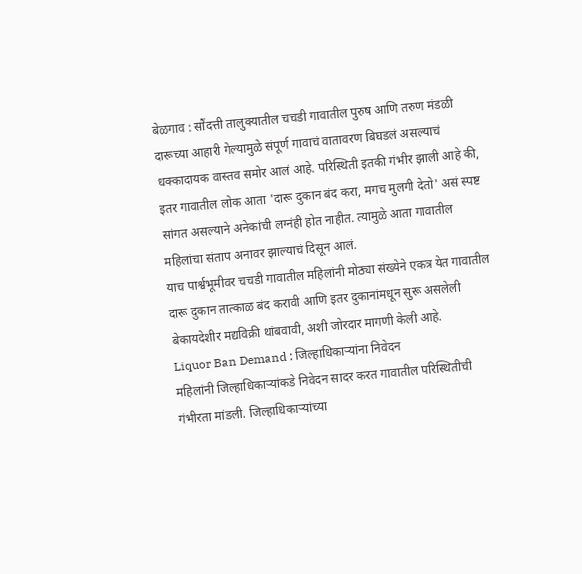बेळगाव : सौंदत्ती तालुक्यातील चचडी गावातील पुरुष आणि तरुण मंडळी दारूच्या आहारी गेल्यामुळे संपूर्ण गावाचं वातावरण बिघडलं असल्याचं धक्कादायक वास्तव समोर आलं आहे. परिस्थिती इतकी गंभीर झाली आहे की, इतर गावातील लोक आता 'दारू दुकान बंद करा, मगच मुलगी देतो' असं स्पष्ट सांगत असल्याने अनेकांची लग्नंही होत नाहीत. त्यामुळे आता गावातील महिलांचा संताप अनावर झाल्याचं दिसून आलं.
याच पार्श्वभूमीवर चचडी गावातील महिलांनी मोठ्या संख्येने एकत्र येत गावातील दारू दुकान तात्काळ बंद करावी आणि इतर दुकानांमधून सुरू असलेली बेकायदेशीर मद्यविक्री थांबवावी, अशी जोरदार मागणी केली आहे.
Liquor Ban Demand : जिल्हाधिकाऱ्यांना निवेदन
महिलांनी जिल्हाधिकाऱ्यांकडे निवेदन सादर करत गावातील परिस्थितीची गंभीरता मांडली. जिल्हाधिकाऱ्यांच्या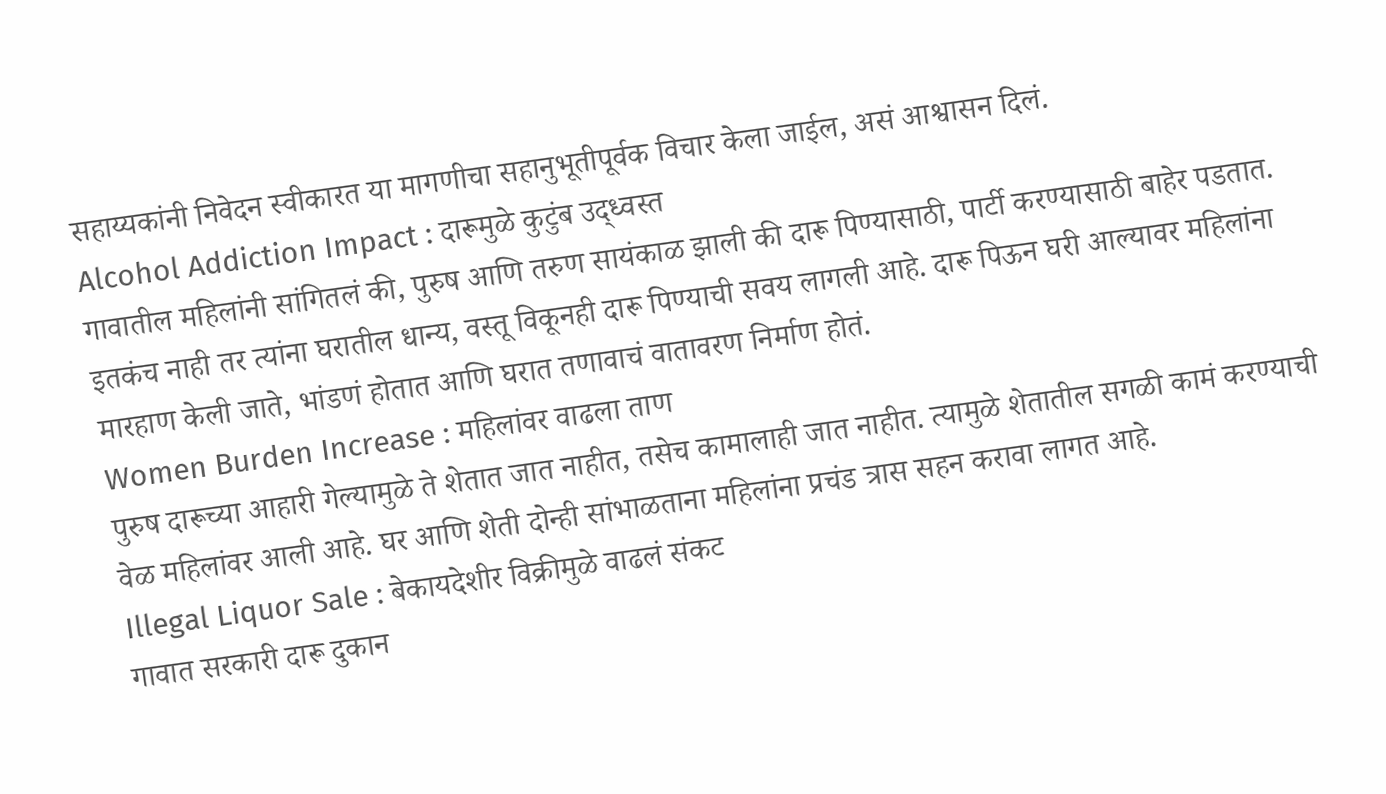सहाय्यकांनी निवेदन स्वीकारत या मागणीचा सहानुभूतीपूर्वक विचार केला जाईल, असं आश्वासन दिलं.
Alcohol Addiction Impact : दारूमुळे कुटुंब उद्ध्वस्त
गावातील महिलांनी सांगितलं की, पुरुष आणि तरुण सायंकाळ झाली की दारू पिण्यासाठी, पार्टी करण्यासाठी बाहेर पडतात. इतकंच नाही तर त्यांना घरातील धान्य, वस्तू विकूनही दारू पिण्याची सवय लागली आहे. दारू पिऊन घरी आल्यावर महिलांना मारहाण केली जाते, भांडणं होतात आणि घरात तणावाचं वातावरण निर्माण होतं.
Women Burden Increase : महिलांवर वाढला ताण
पुरुष दारूच्या आहारी गेल्यामुळे ते शेतात जात नाहीत, तसेच कामालाही जात नाहीत. त्यामुळे शेतातील सगळी कामं करण्याची वेळ महिलांवर आली आहे. घर आणि शेती दोन्ही सांभाळताना महिलांना प्रचंड त्रास सहन करावा लागत आहे.
Illegal Liquor Sale : बेकायदेशीर विक्रीमुळे वाढलं संकट
गावात सरकारी दारू दुकान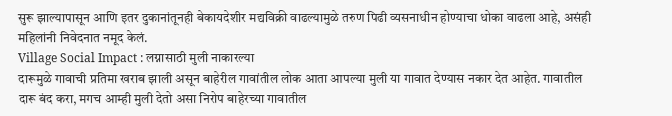सुरू झाल्यापासून आणि इतर दुकानांतूनही बेकायदेशीर मद्यविक्री वाढल्यामुळे तरुण पिढी व्यसनाधीन होण्याचा धोका वाढला आहे, असंही महिलांनी निवेदनात नमूद केलं.
Village Social Impact : लग्नासाठी मुली नाकारल्या
दारूमुळे गावाची प्रतिमा खराब झाली असून बाहेरील गावांतील लोक आता आपल्या मुली या गावात देण्यास नकार देत आहेत. गावातील दारू बंद करा, मगच आम्ही मुली देतो असा निरोप बाहेरच्या गावातील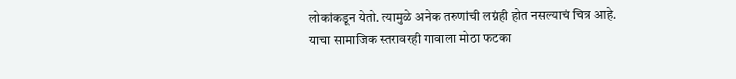लोकांकडून येतो. त्यामुळे अनेक तरुणांची लग्नंही होत नसल्याचं चित्र आहे. याचा सामाजिक स्तरावरही गावाला मोठा फटका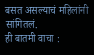बसत असल्याचं महिलांनी सांगितलं.
ही बातमी वाचा :